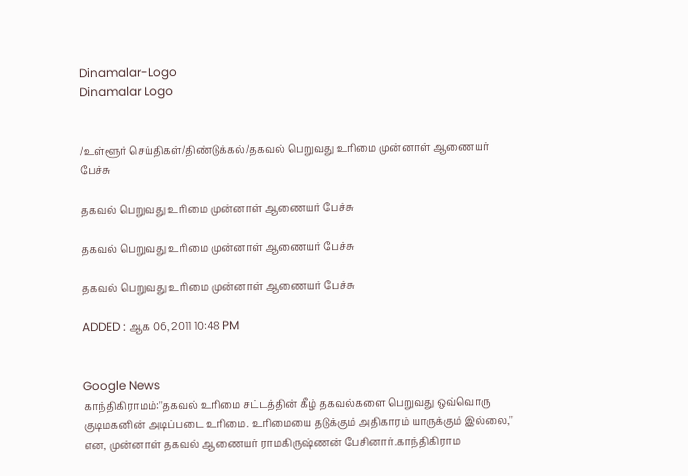Dinamalar-Logo
Dinamalar Logo


/உள்ளூர் செய்திகள்/திண்டுக்கல்/தகவல் பெறுவது உரிமை முன்னாள் ஆணையர் பேச்சு

தகவல் பெறுவது உரிமை முன்னாள் ஆணையர் பேச்சு

தகவல் பெறுவது உரிமை முன்னாள் ஆணையர் பேச்சு

தகவல் பெறுவது உரிமை முன்னாள் ஆணையர் பேச்சு

ADDED : ஆக 06, 2011 10:48 PM


Google News
காந்திகிராமம்:''தகவல் உரிமை சட்டத்தின் கீழ் தகவல்களை பெறுவது ஒவ்வொரு குடிமகனின் அடிப்படை உரிமை. உரிமையை தடுக்கும் அதிகாரம் யாருக்கும் இல்லை,'' என, முன்னாள் தகவல் ஆணையர் ராமகிருஷ்ணன் பேசினார்.காந்திகிராம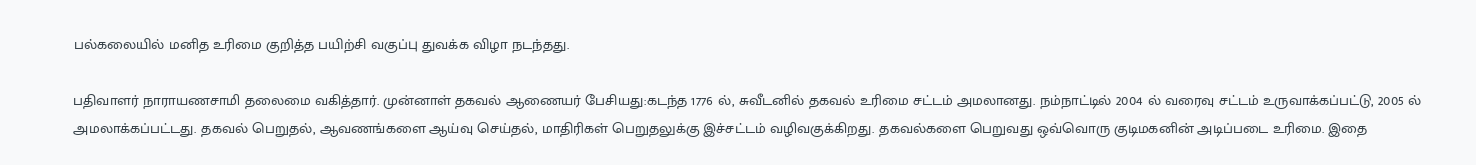பல்கலையில் மனித உரிமை குறித்த பயிற்சி வகுப்பு துவக்க விழா நடந்தது.

பதிவாளர் நாராயணசாமி தலைமை வகித்தார். முன்னாள் தகவல் ஆணையர் பேசியது:கடந்த 1776 ல், சுவீடனில் தகவல் உரிமை சட்டம் அமலானது. நம்நாட்டில் 2004 ல் வரைவு சட்டம் உருவாக்கப்பட்டு, 2005 ல் அமலாக்கப்பட்டது. தகவல் பெறுதல், ஆவணங்களை ஆய்வு செய்தல், மாதிரிகள் பெறுதலுக்கு இச்சட்டம் வழிவகுக்கிறது. தகவல்களை பெறுவது ஒவ்வொரு குடிமகனின் அடிப்படை உரிமை. இதை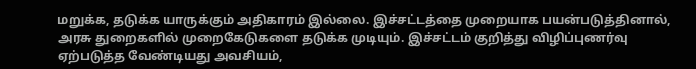மறுக்க, தடுக்க யாருக்கும் அதிகாரம் இல்லை. இச்சட்டத்தை முறையாக பயன்படுத்தினால், அரசு துறைகளில் முறைகேடுகளை தடுக்க முடியும். இச்சட்டம் குறித்து விழிப்புணர்வு ஏற்படுத்த வேண்டியது அவசியம்,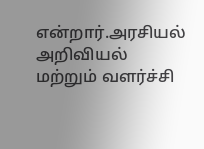என்றார்.அரசியல் அறிவியல் மற்றும் வளர்ச்சி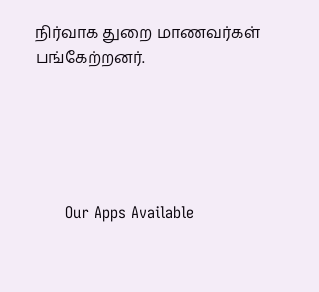நிர்வாக துறை மாணவர்கள் பங்கேற்றனர்.





      Our Apps Available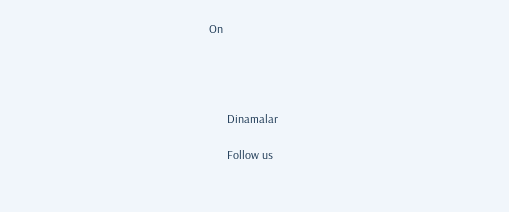On




      Dinamalar

      Follow us